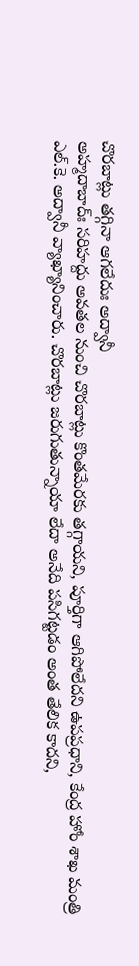చొరబాట్లు తగ్గినా ఆగలేదుః అద్వానీ
అహ్మదాబాద్ః సరిహద్దు అవతల నుంచి చొరబాట్లు కొంతమేరకు తగ్గాయని, పూర్తిగా ఆగిపోలేదని ఉపప్రధాని, కేంద్ర హోం శాఖ మంత్రి ఎల్.కె. అద్వానీ వ్యాఖ్యానించారు. చొరబాట్లు జరుగుతున్నాయా లేదా అనేది పసిగట్టడం అంత తేలిక కాదని,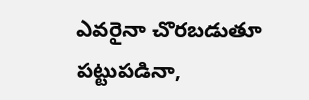ఎవరైనా చొరబడుతూ పట్టుపడినా,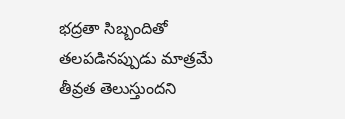భద్రతా సిబ్బందితో తలపడినప్పుడు మాత్రమే తీవ్రత తెలుస్తుందని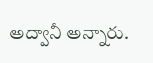అద్వానీ అన్నారు.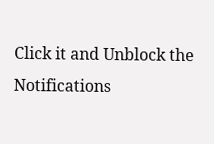Click it and Unblock the Notifications